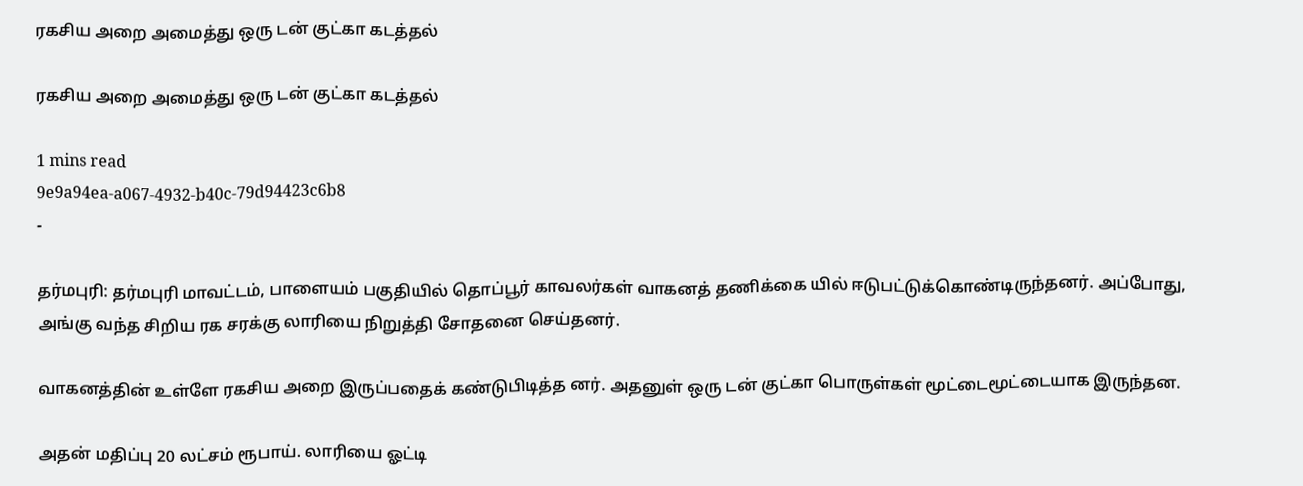ரகசிய அறை அமைத்து ஒரு டன் குட்கா கடத்தல்

ரகசிய அறை அமைத்து ஒரு டன் குட்கா கடத்தல்

1 mins read
9e9a94ea-a067-4932-b40c-79d94423c6b8
-

தர்மபுரி: தர்மபுரி மாவட்டம், பாளையம் பகுதியில் தொப்பூர் காவலர்கள் வாகனத் தணிக்கை யில் ஈடுபட்டுக்கொண்டிருந்தனர். அப்போது, அங்கு வந்த சிறிய ரக சரக்கு லாரியை நிறுத்தி சோதனை செய்தனர்.

வாகனத்தின் உள்ளே ரகசிய அறை இருப்பதைக் கண்டுபிடித்த னர். அதனுள் ஒரு டன் குட்கா பொருள்கள் மூட்டைமூட்டையாக இருந்தன.

அதன் மதிப்பு 20 லட்சம் ரூபாய். லாரியை ஓட்டி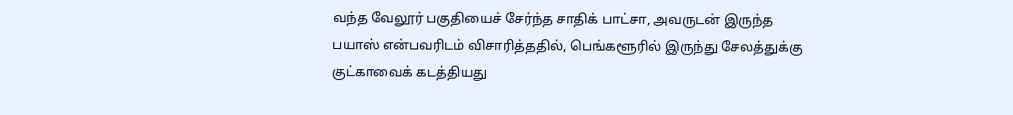வந்த வேலூர் பகுதியைச் சேர்ந்த சாதிக் பாட்சா, அவருடன் இருந்த பயாஸ் என்பவரிடம் விசாரித்ததில், பெங்களூரில் இருந்து சேலத்துக்கு குட்காவைக் கடத்தியது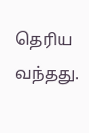தெரிய வந்தது.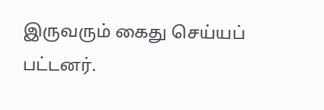இருவரும் கைது செய்யப் பட்டனர்.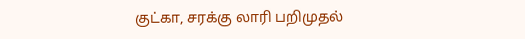குட்கா, சரக்கு லாரி பறிமுதல்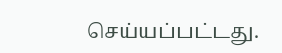செய்யப்பட்டது.